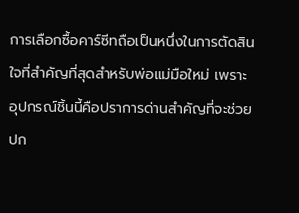การเลือกซื้อคาร์ซีทถือเป็นหนึ่งในการตัดสินใจที่สำคัญที่สุดสำหรับพ่อแม่มือใหม่ เพราะอุปกรณ์ชิ้นนี้คือปราการด่านสำคัญที่จะช่วยปก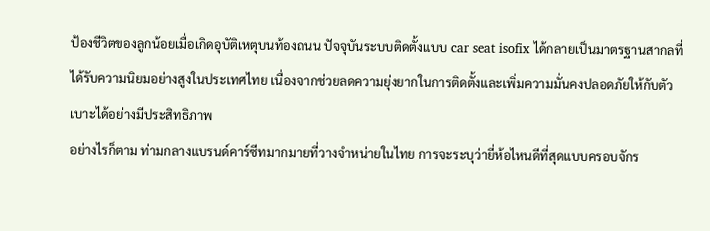ป้องชีวิตของลูกน้อยเมื่อเกิดอุบัติเหตุบนท้องถนน ปัจจุบันระบบติดตั้งแบบ car seat isofix ได้กลายเป็นมาตรฐานสากลที่ได้รับความนิยมอย่างสูงในประเทศไทย เนื่องจากช่วยลดความยุ่งยากในการติดตั้งและเพิ่มความมั่นคงปลอดภัยให้กับตัวเบาะได้อย่างมีประสิทธิภาพ
อย่างไรก็ตาม ท่ามกลางแบรนด์คาร์ซีทมากมายที่วางจำหน่ายในไทย การจะระบุว่ายี่ห้อไหนดีที่สุดแบบครอบจักร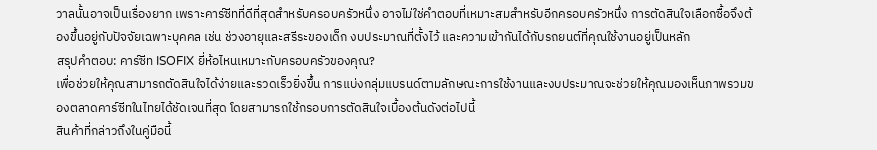วาลนั้นอาจเป็นเรื่องยาก เพราะคาร์ซีทที่ดีที่สุดสำหรับครอบครัวหนึ่ง อาจไม่ใช่คำตอบที่เหมาะสมสำหรับอีกครอบครัวหนึ่ง การตัดสินใจเลือกซื้อจึงต้องขึ้นอยู่กับปัจจัยเฉพาะบุคคล เช่น ช่วงอายุและสรีระของเด็ก งบประมาณที่ตั้งไว้ และความเข้ากันได้กับรถยนต์ที่คุณใช้งานอยู่เป็นหลัก
สรุปคำตอบ: คาร์ซีท ISOFIX ยี่ห้อไหนเหมาะกับครอบครัวของคุณ?
เพื่อช่วยให้คุณสามารถตัดสินใจได้ง่ายและรวดเร็วยิ่งขึ้น การแบ่งกลุ่มแบรนด์ตามลักษณะการใช้งานและงบประมาณจะช่วยให้คุณมองเห็นภาพรวมของตลาดคาร์ซีทในไทยได้ชัดเจนที่สุด โดยสามารถใช้กรอบการตัดสินใจเบื้องต้นดังต่อไปนี้
สินค้าที่กล่าวถึงในคู่มือนี้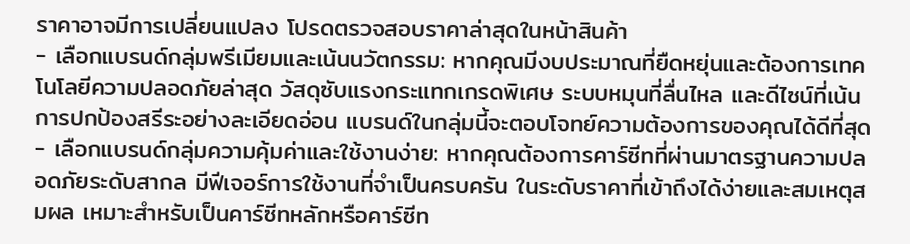ราคาอาจมีการเปลี่ยนแปลง โปรดตรวจสอบราคาล่าสุดในหน้าสินค้า
- เลือกแบรนด์กลุ่มพรีเมียมและเน้นนวัตกรรม: หากคุณมีงบประมาณที่ยืดหยุ่นและต้องการเทคโนโลยีความปลอดภัยล่าสุด วัสดุซับแรงกระแทกเกรดพิเศษ ระบบหมุนที่ลื่นไหล และดีไซน์ที่เน้นการปกป้องสรีระอย่างละเอียดอ่อน แบรนด์ในกลุ่มนี้จะตอบโจทย์ความต้องการของคุณได้ดีที่สุด
- เลือกแบรนด์กลุ่มความคุ้มค่าและใช้งานง่าย: หากคุณต้องการคาร์ซีทที่ผ่านมาตรฐานความปลอดภัยระดับสากล มีฟีเจอร์การใช้งานที่จำเป็นครบครัน ในระดับราคาที่เข้าถึงได้ง่ายและสมเหตุสมผล เหมาะสำหรับเป็นคาร์ซีทหลักหรือคาร์ซีท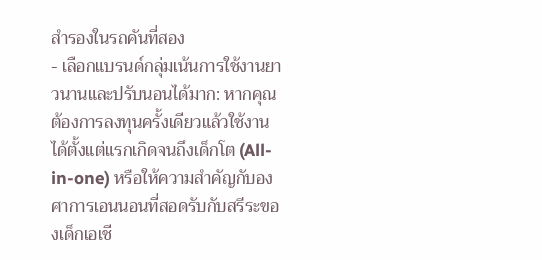สำรองในรถคันที่สอง
- เลือกแบรนด์กลุ่มเน้นการใช้งานยาวนานและปรับนอนได้มาก: หากคุณต้องการลงทุนครั้งเดียวแล้วใช้งานได้ตั้งแต่แรกเกิดจนถึงเด็กโต (All-in-one) หรือให้ความสำคัญกับองศาการเอนนอนที่สอดรับกับสรีระของเด็กเอเชี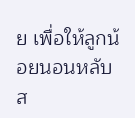ย เพื่อให้ลูกน้อยนอนหลับส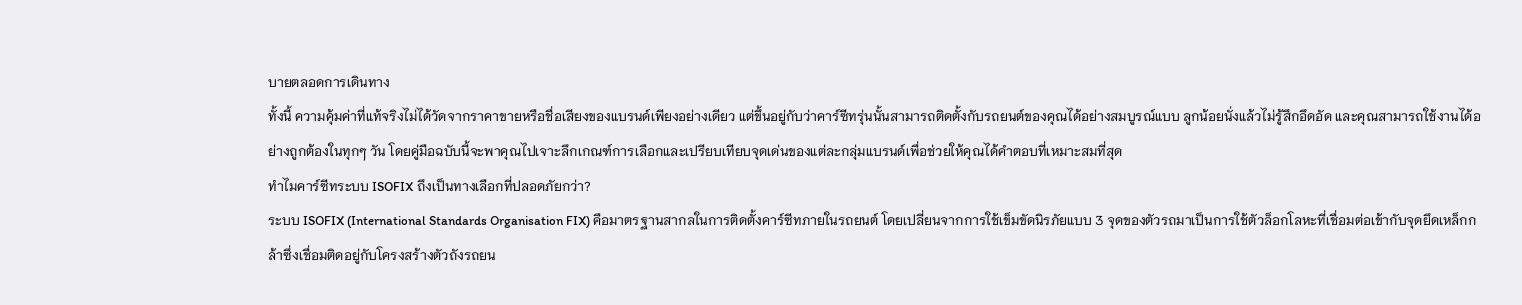บายตลอดการเดินทาง
ทั้งนี้ ความคุ้มค่าที่แท้จริงไม่ได้วัดจากราคาขายหรือชื่อเสียงของแบรนด์เพียงอย่างเดียว แต่ขึ้นอยู่กับว่าคาร์ซีทรุ่นนั้นสามารถติดตั้งกับรถยนต์ของคุณได้อย่างสมบูรณ์แบบ ลูกน้อยนั่งแล้วไม่รู้สึกอึดอัด และคุณสามารถใช้งานได้อย่างถูกต้องในทุกๆ วัน โดยคู่มือฉบับนี้จะพาคุณไปเจาะลึกเกณฑ์การเลือกและเปรียบเทียบจุดเด่นของแต่ละกลุ่มแบรนด์เพื่อช่วยให้คุณได้คำตอบที่เหมาะสมที่สุด
ทำไมคาร์ซีทระบบ ISOFIX ถึงเป็นทางเลือกที่ปลอดภัยกว่า?
ระบบ ISOFIX (International Standards Organisation FIX) คือมาตรฐานสากลในการติดตั้งคาร์ซีทภายในรถยนต์ โดยเปลี่ยนจากการใช้เข็มขัดนิรภัยแบบ 3 จุดของตัวรถมาเป็นการใช้ตัวล็อกโลหะที่เชื่อมต่อเข้ากับจุดยึดเหล็กกล้าซึ่งเชื่อมติดอยู่กับโครงสร้างตัวถังรถยน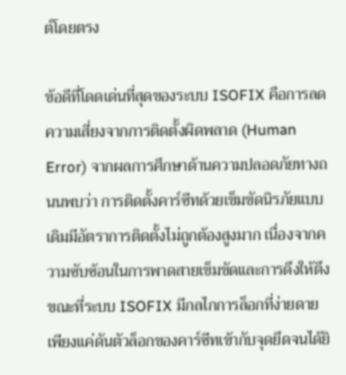ต์โดยตรง

ข้อดีที่โดดเด่นที่สุดของระบบ ISOFIX คือการลดความเสี่ยงจากการติดตั้งผิดพลาด (Human Error) จากผลการศึกษาด้านความปลอดภัยทางถนนพบว่า การติดตั้งคาร์ซีทด้วยเข็มขัดนิรภัยแบบเดิมมีอัตราการติดตั้งไม่ถูกต้องสูงมาก เนื่องจากความซับซ้อนในการพาดสายเข็มขัดและการดึงให้ตึง ขณะที่ระบบ ISOFIX มีกลไกการล็อกที่ง่ายดาย เพียงแค่ดันตัวล็อกของคาร์ซีทเข้ากับจุดยึดจนได้ยิ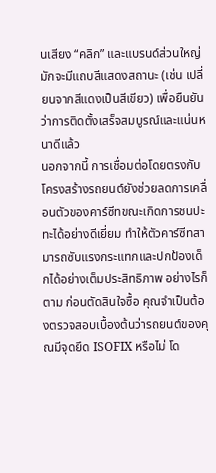นเสียง “คลิก” และแบรนด์ส่วนใหญ่มักจะมีแถบสีแสดงสถานะ (เช่น เปลี่ยนจากสีแดงเป็นสีเขียว) เพื่อยืนยันว่าการติดตั้งเสร็จสมบูรณ์และแน่นหนาดีแล้ว
นอกจากนี้ การเชื่อมต่อโดยตรงกับโครงสร้างรถยนต์ยังช่วยลดการเคลื่อนตัวของคาร์ซีทขณะเกิดการชนปะทะได้อย่างดีเยี่ยม ทำให้ตัวคาร์ซีทสามารถซับแรงกระแทกและปกป้องเด็กได้อย่างเต็มประสิทธิภาพ อย่างไรก็ตาม ก่อนตัดสินใจซื้อ คุณจำเป็นต้องตรวจสอบเบื้องต้นว่ารถยนต์ของคุณมีจุดยึด ISOFIX หรือไม่ โด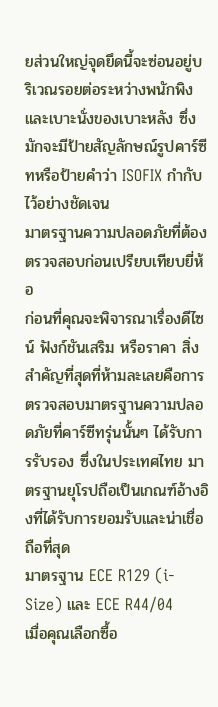ยส่วนใหญ่จุดยึดนี้จะซ่อนอยู่บริเวณรอยต่อระหว่างพนักพิงและเบาะนั่งของเบาะหลัง ซึ่งมักจะมีป้ายสัญลักษณ์รูปคาร์ซีทหรือป้ายคำว่า ISOFIX กำกับไว้อย่างชัดเจน
มาตรฐานความปลอดภัยที่ต้องตรวจสอบก่อนเปรียบเทียบยี่ห้อ
ก่อนที่คุณจะพิจารณาเรื่องดีไซน์ ฟังก์ชันเสริม หรือราคา สิ่งสำคัญที่สุดที่ห้ามละเลยคือการตรวจสอบมาตรฐานความปลอดภัยที่คาร์ซีทรุ่นนั้นๆ ได้รับการรับรอง ซึ่งในประเทศไทย มาตรฐานยุโรปถือเป็นเกณฑ์อ้างอิงที่ได้รับการยอมรับและน่าเชื่อถือที่สุด
มาตรฐาน ECE R129 (i-Size) และ ECE R44/04
เมื่อคุณเลือกซื้อ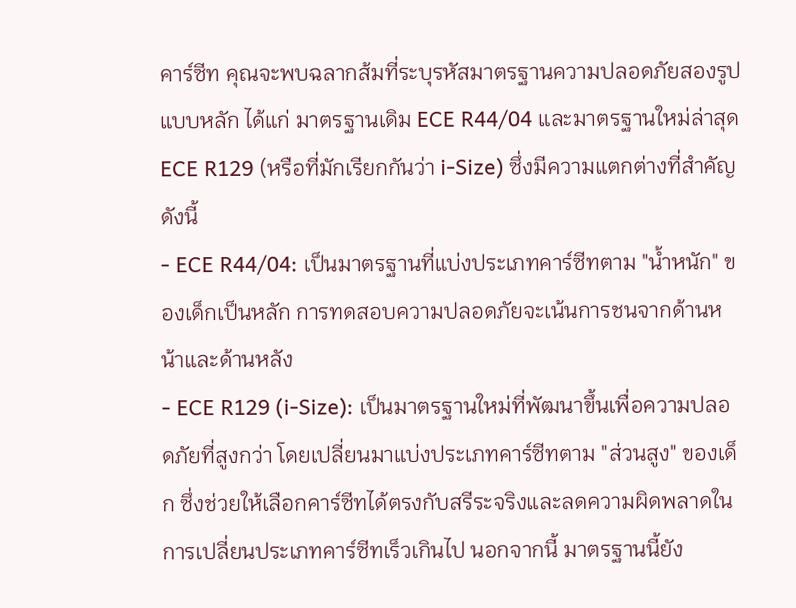คาร์ซีท คุณจะพบฉลากส้มที่ระบุรหัสมาตรฐานความปลอดภัยสองรูปแบบหลัก ได้แก่ มาตรฐานเดิม ECE R44/04 และมาตรฐานใหม่ล่าสุด ECE R129 (หรือที่มักเรียกกันว่า i-Size) ซึ่งมีความแตกต่างที่สำคัญดังนี้
- ECE R44/04: เป็นมาตรฐานที่แบ่งประเภทคาร์ซีทตาม "น้ำหนัก" ของเด็กเป็นหลัก การทดสอบความปลอดภัยจะเน้นการชนจากด้านหน้าและด้านหลัง
- ECE R129 (i-Size): เป็นมาตรฐานใหม่ที่พัฒนาขึ้นเพื่อความปลอดภัยที่สูงกว่า โดยเปลี่ยนมาแบ่งประเภทคาร์ซีทตาม "ส่วนสูง" ของเด็ก ซึ่งช่วยให้เลือกคาร์ซีทได้ตรงกับสรีระจริงและลดความผิดพลาดในการเปลี่ยนประเภทคาร์ซีทเร็วเกินไป นอกจากนี้ มาตรฐานนี้ยัง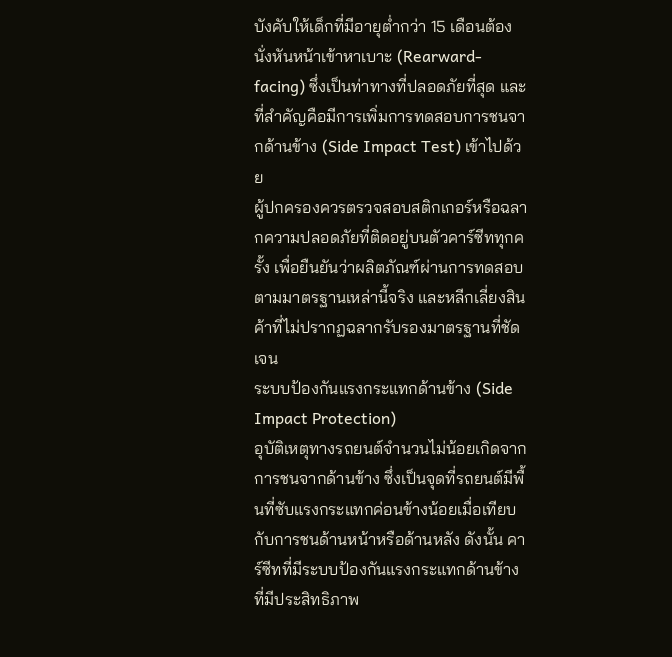บังคับให้เด็กที่มีอายุต่ำกว่า 15 เดือนต้องนั่งหันหน้าเข้าหาเบาะ (Rearward-facing) ซึ่งเป็นท่าทางที่ปลอดภัยที่สุด และที่สำคัญคือมีการเพิ่มการทดสอบการชนจากด้านข้าง (Side Impact Test) เข้าไปด้วย
ผู้ปกครองควรตรวจสอบสติกเกอร์หรือฉลากความปลอดภัยที่ติดอยู่บนตัวคาร์ซีททุกครั้ง เพื่อยืนยันว่าผลิตภัณฑ์ผ่านการทดสอบตามมาตรฐานเหล่านี้จริง และหลีกเลี่ยงสินค้าที่ไม่ปรากฏฉลากรับรองมาตรฐานที่ชัดเจน
ระบบป้องกันแรงกระแทกด้านข้าง (Side Impact Protection)
อุบัติเหตุทางรถยนต์จำนวนไม่น้อยเกิดจากการชนจากด้านข้าง ซึ่งเป็นจุดที่รถยนต์มีพื้นที่ซับแรงกระแทกค่อนข้างน้อยเมื่อเทียบกับการชนด้านหน้าหรือด้านหลัง ดังนั้น คาร์ซีทที่มีระบบป้องกันแรงกระแทกด้านข้างที่มีประสิทธิภาพ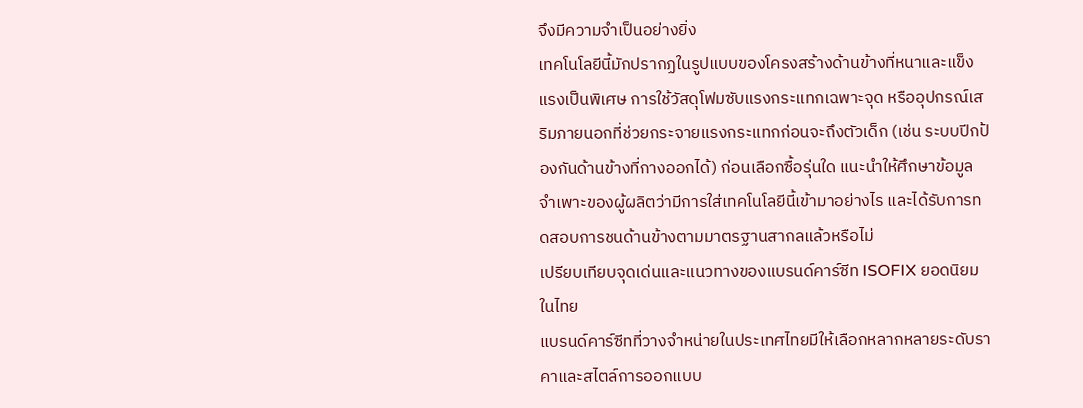จึงมีความจำเป็นอย่างยิ่ง
เทคโนโลยีนี้มักปรากฏในรูปแบบของโครงสร้างด้านข้างที่หนาและแข็งแรงเป็นพิเศษ การใช้วัสดุโฟมซับแรงกระแทกเฉพาะจุด หรืออุปกรณ์เสริมภายนอกที่ช่วยกระจายแรงกระแทกก่อนจะถึงตัวเด็ก (เช่น ระบบปีกป้องกันด้านข้างที่กางออกได้) ก่อนเลือกซื้อรุ่นใด แนะนำให้ศึกษาข้อมูลจำเพาะของผู้ผลิตว่ามีการใส่เทคโนโลยีนี้เข้ามาอย่างไร และได้รับการทดสอบการชนด้านข้างตามมาตรฐานสากลแล้วหรือไม่
เปรียบเทียบจุดเด่นและแนวทางของแบรนด์คาร์ซีท ISOFIX ยอดนิยมในไทย
แบรนด์คาร์ซีทที่วางจำหน่ายในประเทศไทยมีให้เลือกหลากหลายระดับราคาและสไตล์การออกแบบ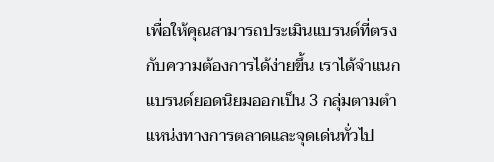เพื่อให้คุณสามารถประเมินแบรนด์ที่ตรงกับความต้องการได้ง่ายขึ้น เราได้จำแนกแบรนด์ยอดนิยมออกเป็น 3 กลุ่มตามตำแหน่งทางการตลาดและจุดเด่นทั่วไป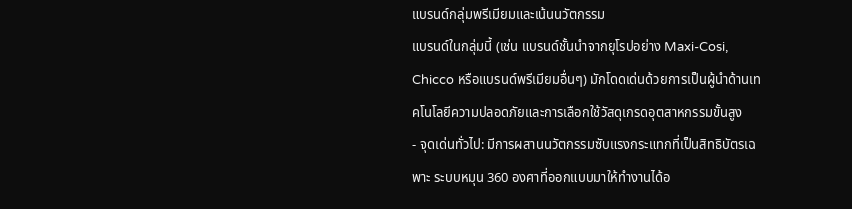แบรนด์กลุ่มพรีเมียมและเน้นนวัตกรรม
แบรนด์ในกลุ่มนี้ (เช่น แบรนด์ชั้นนำจากยุโรปอย่าง Maxi-Cosi, Chicco หรือแบรนด์พรีเมียมอื่นๆ) มักโดดเด่นด้วยการเป็นผู้นำด้านเทคโนโลยีความปลอดภัยและการเลือกใช้วัสดุเกรดอุตสาหกรรมขั้นสูง
- จุดเด่นทั่วไป: มีการผสานนวัตกรรมซับแรงกระแทกที่เป็นสิทธิบัตรเฉพาะ ระบบหมุน 360 องศาที่ออกแบบมาให้ทำงานได้อ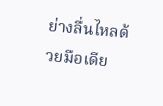ย่างลื่นไหลด้วยมือเดีย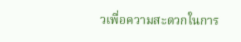วเพื่อความสะดวกในการ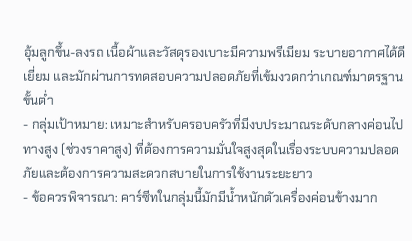อุ้มลูกขึ้น-ลงรถ เนื้อผ้าและวัสดุรองเบาะมีความพรีเมียม ระบายอากาศได้ดีเยี่ยม และมักผ่านการทดสอบความปลอดภัยที่เข้มงวดกว่าเกณฑ์มาตรฐานขั้นต่ำ
- กลุ่มเป้าหมาย: เหมาะสำหรับครอบครัวที่มีงบประมาณระดับกลางค่อนไปทางสูง (ช่วงราคาสูง) ที่ต้องการความมั่นใจสูงสุดในเรื่องระบบความปลอดภัยและต้องการความสะดวกสบายในการใช้งานระยะยาว
- ข้อควรพิจารณา: คาร์ซีทในกลุ่มนี้มักมีน้ำหนักตัวเครื่องค่อนข้างมาก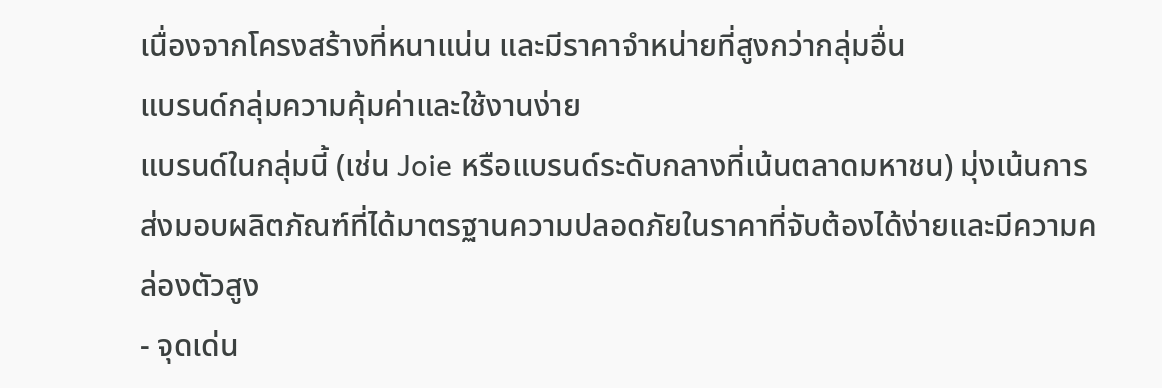เนื่องจากโครงสร้างที่หนาแน่น และมีราคาจำหน่ายที่สูงกว่ากลุ่มอื่น
แบรนด์กลุ่มความคุ้มค่าและใช้งานง่าย
แบรนด์ในกลุ่มนี้ (เช่น Joie หรือแบรนด์ระดับกลางที่เน้นตลาดมหาชน) มุ่งเน้นการส่งมอบผลิตภัณฑ์ที่ได้มาตรฐานความปลอดภัยในราคาที่จับต้องได้ง่ายและมีความคล่องตัวสูง
- จุดเด่น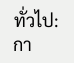ทั่วไป: กา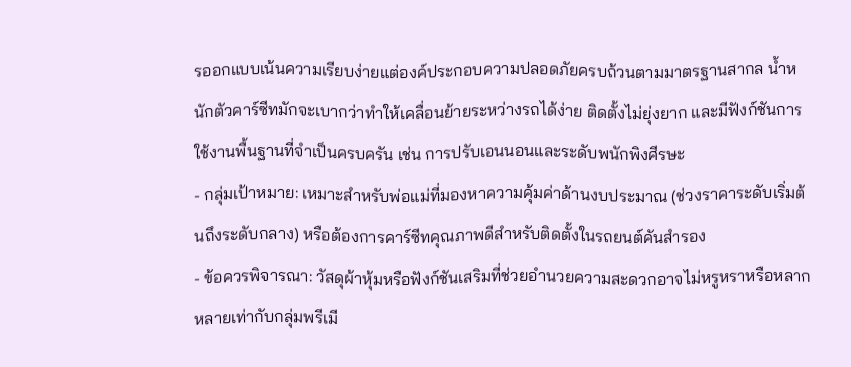รออกแบบเน้นความเรียบง่ายแต่องค์ประกอบความปลอดภัยครบถ้วนตามมาตรฐานสากล น้ำหนักตัวคาร์ซีทมักจะเบากว่าทำให้เคลื่อนย้ายระหว่างรถได้ง่าย ติดตั้งไม่ยุ่งยาก และมีฟังก์ชันการใช้งานพื้นฐานที่จำเป็นครบครัน เช่น การปรับเอนนอนและระดับพนักพิงศีรษะ
- กลุ่มเป้าหมาย: เหมาะสำหรับพ่อแม่ที่มองหาความคุ้มค่าด้านงบประมาณ (ช่วงราคาระดับเริ่มต้นถึงระดับกลาง) หรือต้องการคาร์ซีทคุณภาพดีสำหรับติดตั้งในรถยนต์คันสำรอง
- ข้อควรพิจารณา: วัสดุผ้าหุ้มหรือฟังก์ชันเสริมที่ช่วยอำนวยความสะดวกอาจไม่หรูหราหรือหลากหลายเท่ากับกลุ่มพรีเมี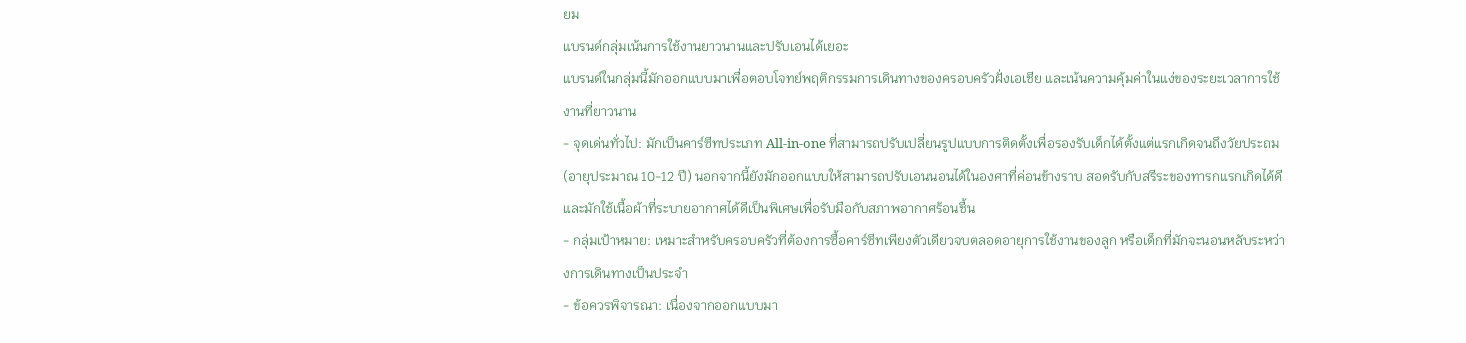ยม
แบรนด์กลุ่มเน้นการใช้งานยาวนานและปรับเอนได้เยอะ
แบรนด์ในกลุ่มนี้มักออกแบบมาเพื่อตอบโจทย์พฤติกรรมการเดินทางของครอบครัวฝั่งเอเชีย และเน้นความคุ้มค่าในแง่ของระยะเวลาการใช้งานที่ยาวนาน
- จุดเด่นทั่วไป: มักเป็นคาร์ซีทประเภท All-in-one ที่สามารถปรับเปลี่ยนรูปแบบการติดตั้งเพื่อรองรับเด็กได้ตั้งแต่แรกเกิดจนถึงวัยประถม (อายุประมาณ 10-12 ปี) นอกจากนี้ยังมักออกแบบให้สามารถปรับเอนนอนได้ในองศาที่ค่อนข้างราบ สอดรับกับสรีระของทารกแรกเกิดได้ดี และมักใช้เนื้อผ้าที่ระบายอากาศได้ดีเป็นพิเศษเพื่อรับมือกับสภาพอากาศร้อนชื้น
- กลุ่มเป้าหมาย: เหมาะสำหรับครอบครัวที่ต้องการซื้อคาร์ซีทเพียงตัวเดียวจบตลอดอายุการใช้งานของลูก หรือเด็กที่มักจะนอนหลับระหว่างการเดินทางเป็นประจำ
- ข้อควรพิจารณา: เนื่องจากออกแบบมา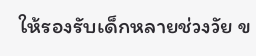ให้รองรับเด็กหลายช่วงวัย ข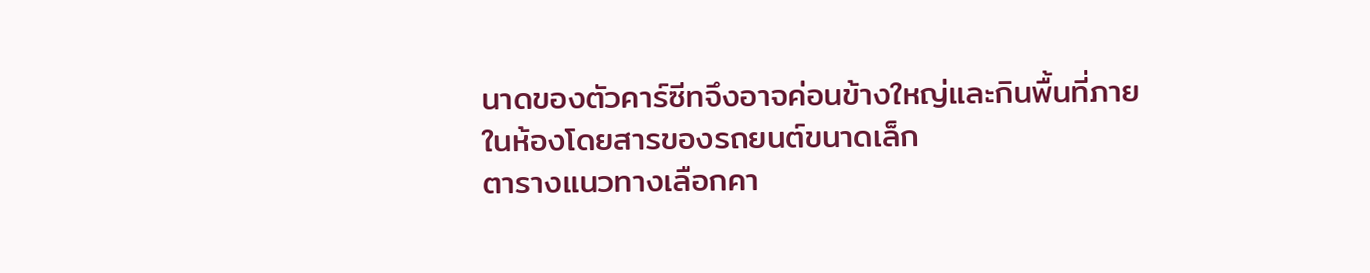นาดของตัวคาร์ซีทจึงอาจค่อนข้างใหญ่และกินพื้นที่ภายในห้องโดยสารของรถยนต์ขนาดเล็ก
ตารางแนวทางเลือกคา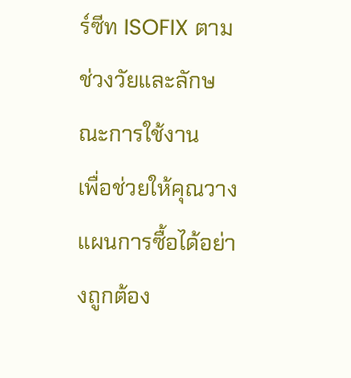ร์ซีท ISOFIX ตามช่วงวัยและลักษณะการใช้งาน
เพื่อช่วยให้คุณวางแผนการซื้อได้อย่างถูกต้อง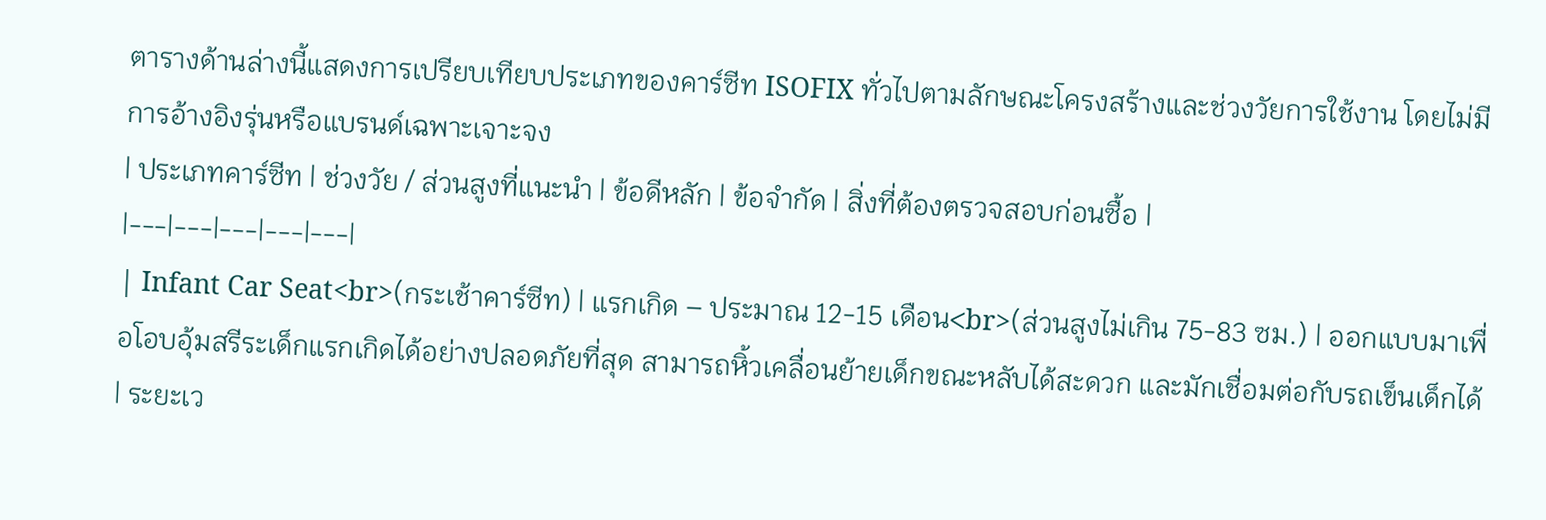ตารางด้านล่างนี้แสดงการเปรียบเทียบประเภทของคาร์ซีท ISOFIX ทั่วไปตามลักษณะโครงสร้างและช่วงวัยการใช้งาน โดยไม่มีการอ้างอิงรุ่นหรือแบรนด์เฉพาะเจาะจง
| ประเภทคาร์ซีท | ช่วงวัย / ส่วนสูงที่แนะนำ | ข้อดีหลัก | ข้อจำกัด | สิ่งที่ต้องตรวจสอบก่อนซื้อ |
|---|---|---|---|---|
| Infant Car Seat<br>(กระเช้าคาร์ซีท) | แรกเกิด – ประมาณ 12-15 เดือน<br>(ส่วนสูงไม่เกิน 75-83 ซม.) | ออกแบบมาเพื่อโอบอุ้มสรีระเด็กแรกเกิดได้อย่างปลอดภัยที่สุด สามารถหิ้วเคลื่อนย้ายเด็กขณะหลับได้สะดวก และมักเชื่อมต่อกับรถเข็นเด็กได้ | ระยะเว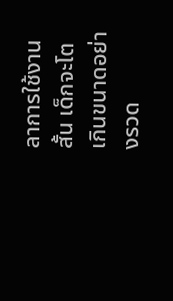ลาการใช้งานสั้น เด็กจะโตเกินขนาดอย่างรวด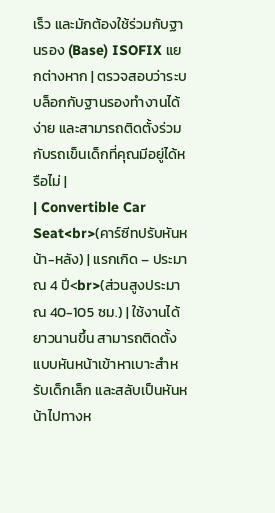เร็ว และมักต้องใช้ร่วมกับฐานรอง (Base) ISOFIX แยกต่างหาก | ตรวจสอบว่าระบบล็อกกับฐานรองทำงานได้ง่าย และสามารถติดตั้งร่วมกับรถเข็นเด็กที่คุณมีอยู่ได้หรือไม่ |
| Convertible Car Seat<br>(คาร์ซีทปรับหันหน้า-หลัง) | แรกเกิด – ประมาณ 4 ปี<br>(ส่วนสูงประมาณ 40-105 ซม.) | ใช้งานได้ยาวนานขึ้น สามารถติดตั้งแบบหันหน้าเข้าหาเบาะสำหรับเด็กเล็ก และสลับเป็นหันหน้าไปทางห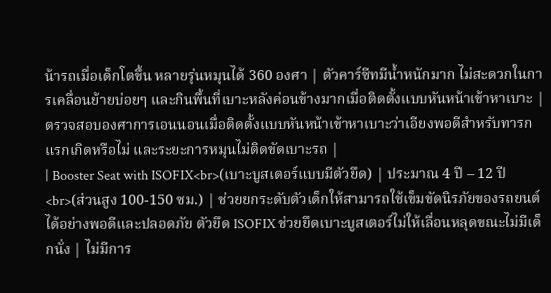น้ารถเมื่อเด็กโตขึ้น หลายรุ่นหมุนได้ 360 องศา | ตัวคาร์ซีทมีน้ำหนักมาก ไม่สะดวกในการเคลื่อนย้ายบ่อยๆ และกินพื้นที่เบาะหลังค่อนข้างมากเมื่อติดตั้งแบบหันหน้าเข้าหาเบาะ | ตรวจสอบองศาการเอนนอนเมื่อติดตั้งแบบหันหน้าเข้าหาเบาะว่าเอียงพอดีสำหรับทารกแรกเกิดหรือไม่ และระยะการหมุนไม่ติดขัดเบาะรถ |
| Booster Seat with ISOFIX<br>(เบาะบูสเตอร์แบบมีตัวยึด) | ประมาณ 4 ปี – 12 ปี<br>(ส่วนสูง 100-150 ซม.) | ช่วยยกระดับตัวเด็กให้สามารถใช้เข็มขัดนิรภัยของรถยนต์ได้อย่างพอดีและปลอดภัย ตัวยึด ISOFIX ช่วยยึดเบาะบูสเตอร์ไม่ให้เลื่อนหลุดขณะไม่มีเด็กนั่ง | ไม่มีการ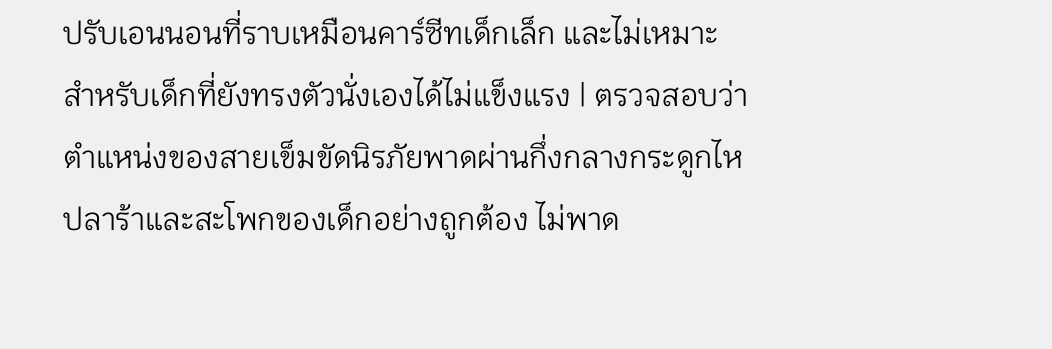ปรับเอนนอนที่ราบเหมือนคาร์ซีทเด็กเล็ก และไม่เหมาะสำหรับเด็กที่ยังทรงตัวนั่งเองได้ไม่แข็งแรง | ตรวจสอบว่าตำแหน่งของสายเข็มขัดนิรภัยพาดผ่านกึ่งกลางกระดูกไหปลาร้าและสะโพกของเด็กอย่างถูกต้อง ไม่พาด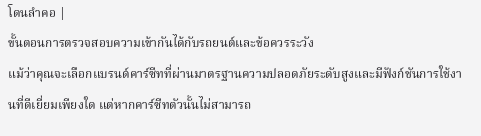โดนลำคอ |
ขั้นตอนการตรวจสอบความเข้ากันได้กับรถยนต์และข้อควรระวัง
แม้ว่าคุณจะเลือกแบรนด์คาร์ซีทที่ผ่านมาตรฐานความปลอดภัยระดับสูงและมีฟังก์ชันการใช้งานที่ดีเยี่ยมเพียงใด แต่หากคาร์ซีทตัวนั้นไม่สามารถ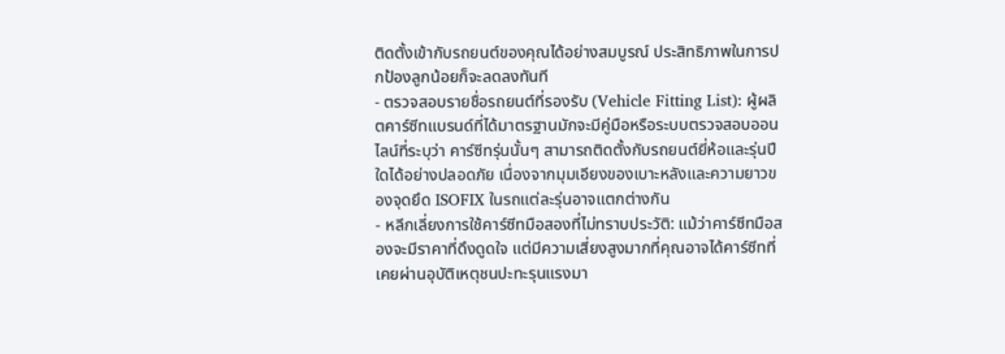ติดตั้งเข้ากับรถยนต์ของคุณได้อย่างสมบูรณ์ ประสิทธิภาพในการปกป้องลูกน้อยก็จะลดลงทันที
- ตรวจสอบรายชื่อรถยนต์ที่รองรับ (Vehicle Fitting List): ผู้ผลิตคาร์ซีทแบรนด์ที่ได้มาตรฐานมักจะมีคู่มือหรือระบบตรวจสอบออนไลน์ที่ระบุว่า คาร์ซีทรุ่นนั้นๆ สามารถติดตั้งกับรถยนต์ยี่ห้อและรุ่นปีใดได้อย่างปลอดภัย เนื่องจากมุมเอียงของเบาะหลังและความยาวของจุดยึด ISOFIX ในรถแต่ละรุ่นอาจแตกต่างกัน
- หลีกเลี่ยงการใช้คาร์ซีทมือสองที่ไม่ทราบประวัติ: แม้ว่าคาร์ซีทมือสองจะมีราคาที่ดึงดูดใจ แต่มีความเสี่ยงสูงมากที่คุณอาจได้คาร์ซีทที่เคยผ่านอุบัติเหตุชนปะทะรุนแรงมา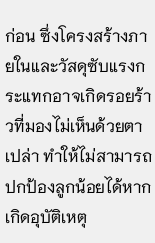ก่อน ซึ่งโครงสร้างภายในและวัสดุซับแรงกระแทกอาจเกิดรอยร้าวที่มองไม่เห็นด้วยตาเปล่า ทำให้ไม่สามารถปกป้องลูกน้อยได้หากเกิดอุบัติเหตุ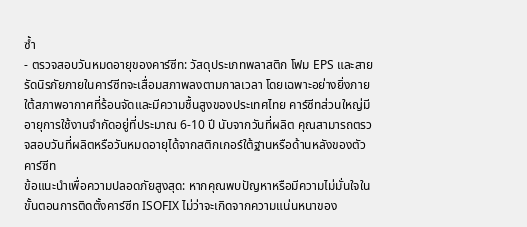ซ้ำ
- ตรวจสอบวันหมดอายุของคาร์ซีท: วัสดุประเภทพลาสติก โฟม EPS และสายรัดนิรภัยภายในคาร์ซีทจะเสื่อมสภาพลงตามกาลเวลา โดยเฉพาะอย่างยิ่งภายใต้สภาพอากาศที่ร้อนจัดและมีความชื้นสูงของประเทศไทย คาร์ซีทส่วนใหญ่มีอายุการใช้งานจำกัดอยู่ที่ประมาณ 6-10 ปี นับจากวันที่ผลิต คุณสามารถตรวจสอบวันที่ผลิตหรือวันหมดอายุได้จากสติกเกอร์ใต้ฐานหรือด้านหลังของตัวคาร์ซีท
ข้อแนะนำเพื่อความปลอดภัยสูงสุด: หากคุณพบปัญหาหรือมีความไม่มั่นใจในขั้นตอนการติดตั้งคาร์ซีท ISOFIX ไม่ว่าจะเกิดจากความแน่นหนาของ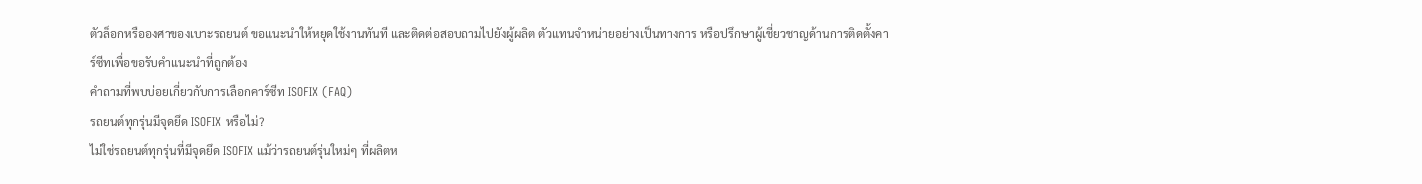ตัวล็อกหรือองศาของเบาะรถยนต์ ขอแนะนำให้หยุดใช้งานทันที และติดต่อสอบถามไปยังผู้ผลิต ตัวแทนจำหน่ายอย่างเป็นทางการ หรือปรึกษาผู้เชี่ยวชาญด้านการติดตั้งคาร์ซีทเพื่อขอรับคำแนะนำที่ถูกต้อง
คำถามที่พบบ่อยเกี่ยวกับการเลือกคาร์ซีท ISOFIX (FAQ)
รถยนต์ทุกรุ่นมีจุดยึด ISOFIX หรือไม่?
ไม่ใช่รถยนต์ทุกรุ่นที่มีจุดยึด ISOFIX แม้ว่ารถยนต์รุ่นใหม่ๆ ที่ผลิตห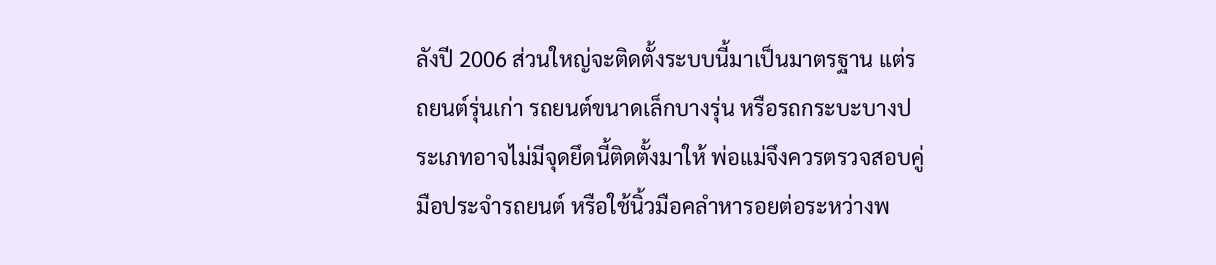ลังปี 2006 ส่วนใหญ่จะติดตั้งระบบนี้มาเป็นมาตรฐาน แต่รถยนต์รุ่นเก่า รถยนต์ขนาดเล็กบางรุ่น หรือรถกระบะบางประเภทอาจไม่มีจุดยึดนี้ติดตั้งมาให้ พ่อแม่จึงควรตรวจสอบคู่มือประจำรถยนต์ หรือใช้นิ้วมือคลำหารอยต่อระหว่างพ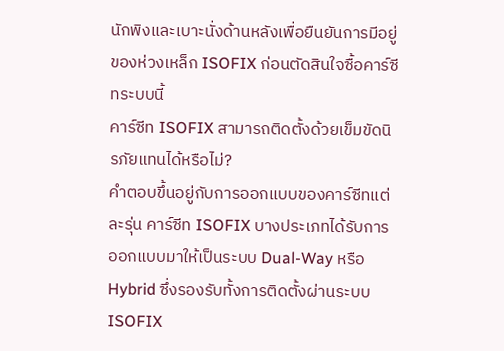นักพิงและเบาะนั่งด้านหลังเพื่อยืนยันการมีอยู่ของห่วงเหล็ก ISOFIX ก่อนตัดสินใจซื้อคาร์ซีทระบบนี้
คาร์ซีท ISOFIX สามารถติดตั้งด้วยเข็มขัดนิรภัยแทนได้หรือไม่?
คำตอบขึ้นอยู่กับการออกแบบของคาร์ซีทแต่ละรุ่น คาร์ซีท ISOFIX บางประเภทได้รับการออกแบบมาให้เป็นระบบ Dual-Way หรือ Hybrid ซึ่งรองรับทั้งการติดตั้งผ่านระบบ ISOFIX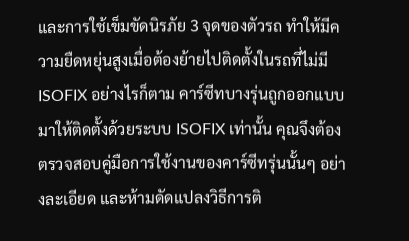และการใช้เข็มขัดนิรภัย 3 จุดของตัวรถ ทำให้มีความยืดหยุ่นสูงเมื่อต้องย้ายไปติดตั้งในรถที่ไม่มี ISOFIX อย่างไรก็ตาม คาร์ซีทบางรุ่นถูกออกแบบมาให้ติดตั้งด้วยระบบ ISOFIX เท่านั้น คุณจึงต้องตรวจสอบคู่มือการใช้งานของคาร์ซีทรุ่นนั้นๆ อย่างละเอียด และห้ามดัดแปลงวิธีการติ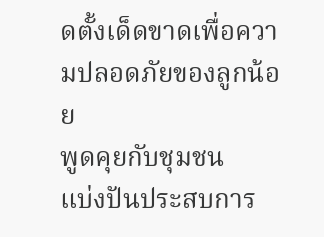ดตั้งเด็ดขาดเพื่อความปลอดภัยของลูกน้อย
พูดคุยกับชุมชน
แบ่งปันประสบการ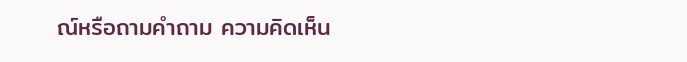ณ์หรือถามคำถาม ความคิดเห็น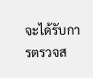จะได้รับการตรวจส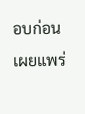อบก่อนเผยแพร่